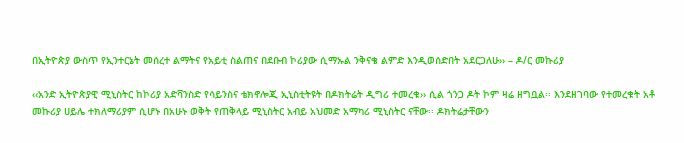በኢትዮጵያ ውስጥ የኢንተርኔት መሰረተ ልማትና የአይቲ ስልጠና በደቡብ ኮሪያው ሲማኡል ንቅናቄ ልምድ እንዲወሰድበት አደርጋለሁ›› – ዶ/ር መኩሪያ

‹‹አንድ ኢትዮጵያዊ ሚኒስትር ከኮሪያ አድቫንስድ የሳይንስና ቴክኖሎጂ ኢኒስቲትዩት በዶክትሬት ዲግሪ ተመረቁ›› ሲል ጎንጋ ዶት ኮም ዛሬ ዘግቧል፡፡ እንደዘገባው የተመረቁት አቶ መኩሪያ ሀይሌ ተክለማሪያም ሲሆኑ በአሁኑ ወቅት የጠቅላይ ሚኒስትር አብይ አህመድ አማካሪ ሚኒስትር ናቸው፡፡ ዶክትሬታቸውን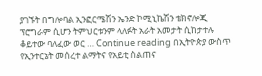ያገኙት በግሎባል ኢንፎርሜሽን ኤንድ ኮሚኒኬሽን ቴክኖሎጂ ፕሮግራም ሲሆን ትምህርቱንም ላለፉት አራት አመታት ሲከታተሉ ቆይተው ባለፈው ወር … Continue reading በኢትዮጵያ ውስጥ የኢንተርኔት መሰረተ ልማትና የአይቲ ስልጠና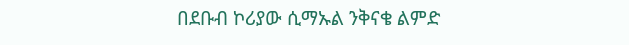በደቡብ ኮሪያው ሲማኡል ንቅናቄ ልምድ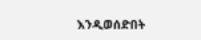እንዲወሰድበት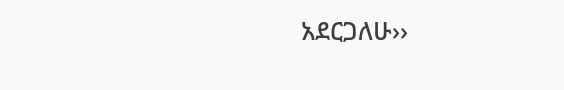አደርጋለሁ››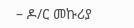– ዶ/ር መኩሪያ